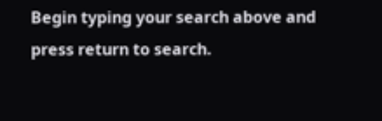Begin typing your search above and press return to search.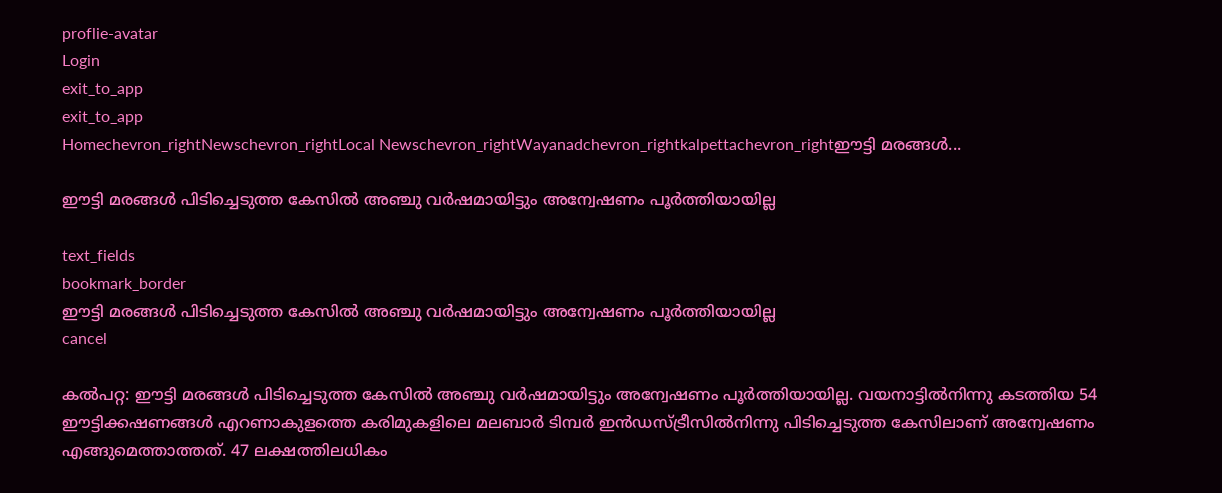proflie-avatar
Login
exit_to_app
exit_to_app
Homechevron_rightNewschevron_rightLocal Newschevron_rightWayanadchevron_rightkalpettachevron_rightഈട്ടി മരങ്ങൾ...

ഈട്ടി മരങ്ങൾ പിടിച്ചെടുത്ത കേസിൽ അഞ്ചു വര്‍ഷമായിട്ടും അന്വേഷണം പൂര്‍ത്തിയായില്ല

text_fields
bookmark_border
ഈട്ടി മരങ്ങൾ പിടിച്ചെടുത്ത കേസിൽ അഞ്ചു വര്‍ഷമായിട്ടും അന്വേഷണം പൂര്‍ത്തിയായില്ല
cancel

കല്‍പറ്റ: ഈട്ടി മരങ്ങൾ പിടിച്ചെടുത്ത കേസിൽ അഞ്ചു വര്‍ഷമായിട്ടും അന്വേഷണം പൂര്‍ത്തിയായില്ല. വയനാട്ടില്‍നിന്നു കടത്തിയ 54 ഈട്ടിക്കഷണങ്ങള്‍ എറണാകുളത്തെ കരിമുകളിലെ മലബാര്‍ ടിമ്പര്‍ ഇന്‍ഡസ്ട്രീസില്‍നിന്നു പിടിച്ചെടുത്ത കേസിലാണ് അന്വേഷണം എങ്ങുമെത്താത്തത്. 47 ലക്ഷത്തിലധികം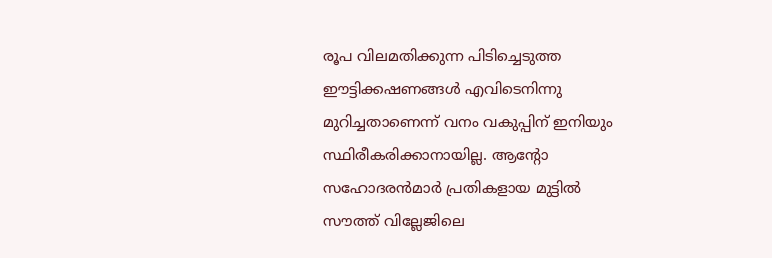രൂപ വിലമതിക്കുന്ന പിടിച്ചെടുത്ത ഈട്ടിക്കഷണങ്ങള്‍ എവിടെനിന്നു മുറിച്ചതാണെന്ന് വനം വകുപ്പിന് ഇനിയും സ്ഥിരീകരിക്കാനായില്ല. ആന്റോ സഹോദരൻമാർ പ്രതികളായ മുട്ടില്‍ സൗത്ത് വില്ലേജിലെ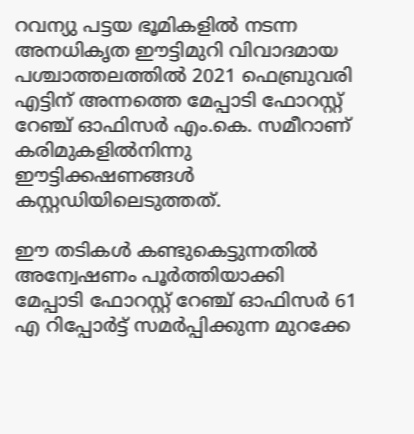റവന്യു പട്ടയ ഭൂമികളില്‍ നടന്ന അനധികൃത ഈട്ടിമുറി വിവാദമായ പശ്ചാത്തലത്തില്‍ 2021 ഫെബ്രുവരി എട്ടിന് അന്നത്തെ മേപ്പാടി ഫോറസ്റ്റ് റേഞ്ച് ഓഫിസര്‍ എം.കെ. സമീറാണ് കരിമുകളില്‍നിന്നു ഈട്ടിക്കഷണങ്ങള്‍ കസ്റ്റഡിയിലെടുത്തത്.

ഈ തടികള്‍ കണ്ടുകെട്ടുന്നതില്‍ അന്വേഷണം പൂര്‍ത്തിയാക്കി മേപ്പാടി ഫോറസ്റ്റ് റേഞ്ച് ഓഫിസര്‍ 61 എ റിപ്പോര്‍ട്ട് സമര്‍പ്പിക്കുന്ന മുറക്കേ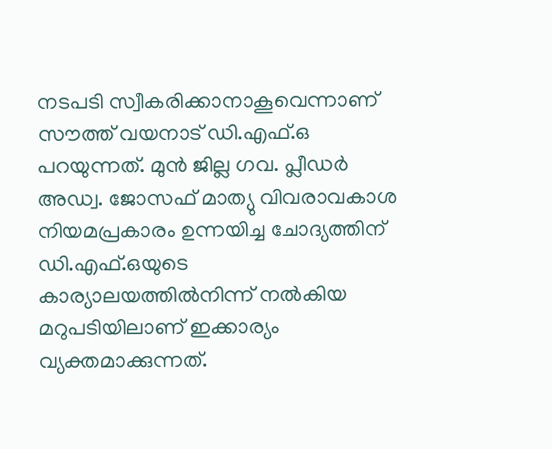നടപടി സ്വീകരിക്കാനാകൂവെന്നാണ് സൗത്ത് വയനാട് ഡി.എഫ്.ഒ പറയുന്നത്. മുന്‍ ജില്ല ഗവ. പ്ലീഡർ അഡ്വ. ജോസഫ് മാത്യു വിവരാവകാശ നിയമപ്രകാരം ഉന്നയിച്ച ചോദ്യത്തിന് ഡി.എഫ്.ഒയുടെ കാര്യാലയത്തില്‍നിന്ന് നല്‍കിയ മറുപടിയിലാണ് ഇക്കാര്യം വ്യക്തമാക്കുന്നത്.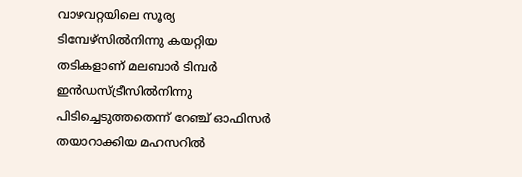വാഴവറ്റയിലെ സൂര്യ ടിമ്പേഴ്‌സില്‍നിന്നു കയറ്റിയ തടികളാണ് മലബാര്‍ ടിമ്പര്‍ ഇന്‍ഡസ്ട്രീസില്‍നിന്നു പിടിച്ചെടുത്തതെന്ന് റേഞ്ച് ഓഫിസര്‍ തയാറാക്കിയ മഹസറിൽ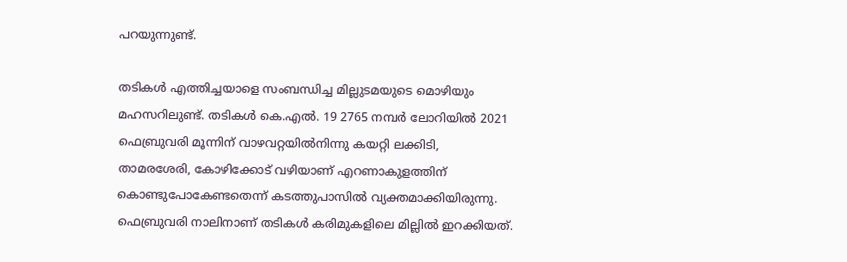പറയുന്നുണ്ട്.

തടികള്‍ എത്തിച്ചയാളെ സംബന്ധിച്ച മില്ലുടമയുടെ മൊഴിയും മഹസറിലുണ്ട്. തടികള്‍ കെ.എല്‍. 19 2765 നമ്പര്‍ ലോറിയില്‍ 2021 ഫെബ്രുവരി മൂന്നിന് വാഴവറ്റയില്‍നിന്നു കയറ്റി ലക്കിടി, താമരശേരി, കോഴിക്കോട് വഴിയാണ് എറണാകുളത്തിന് കൊണ്ടുപോകേണ്ടതെന്ന് കടത്തുപാസില്‍ വ്യക്തമാക്കിയിരുന്നു. ഫെബ്രുവരി നാലിനാണ് തടികള്‍ കരിമുകളിലെ മില്ലില്‍ ഇറക്കിയത്.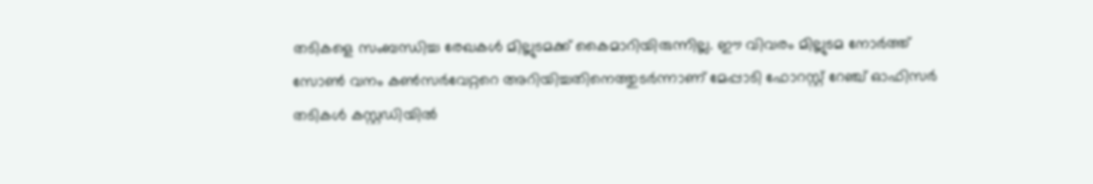തടികളെ സംബന്ധിച്ച രേഖകള്‍ മില്ലുടമക്ക് കൈമാറിയിരുന്നില്ല. ഈ വിവരം മില്ലുടമ നോര്‍ത്ത് സോണ്‍ വനം കണ്‍സര്‍വേറ്ററെ അറിയിച്ചതിനെത്തുടര്‍ന്നാണ് മേപ്പാടി ഫോറസ്റ്റ് റേഞ്ച് ഓഫിസര്‍ തടികള്‍ കസ്റ്റഡിയില്‍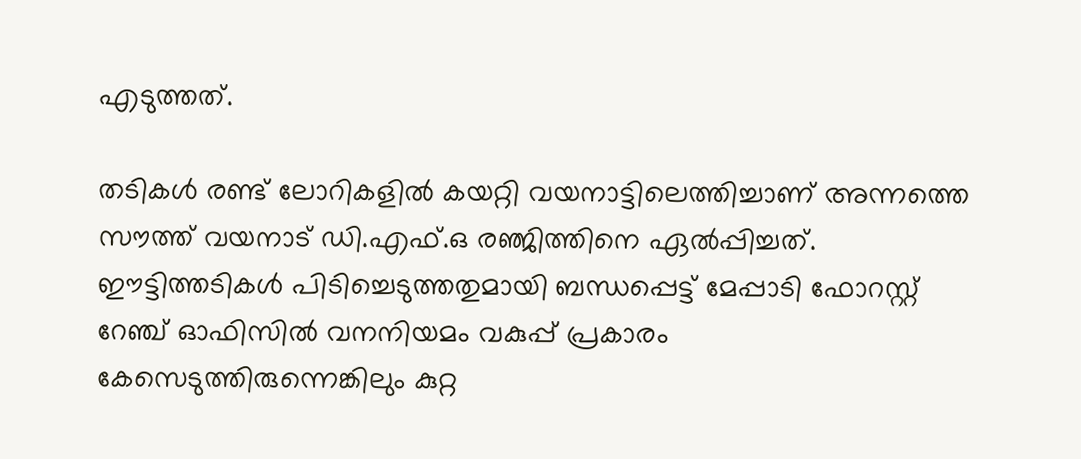എടുത്തത്.

തടികള്‍ രണ്ട് ലോറികളില്‍ കയറ്റി വയനാട്ടിലെത്തിച്ചാണ് അന്നത്തെ സൗത്ത് വയനാട് ഡി.എഫ്.ഒ രഞ്ജിത്തിനെ ഏല്‍പ്പിച്ചത്. ഈട്ടിത്തടികള്‍ പിടിച്ചെടുത്തതുമായി ബന്ധപ്പെട്ട് മേപ്പാടി ഫോറസ്റ്റ് റേഞ്ച് ഓഫിസില്‍ വനനിയമം വകുപ്പ് പ്രകാരം കേസെടുത്തിരുന്നെങ്കിലും കുറ്റ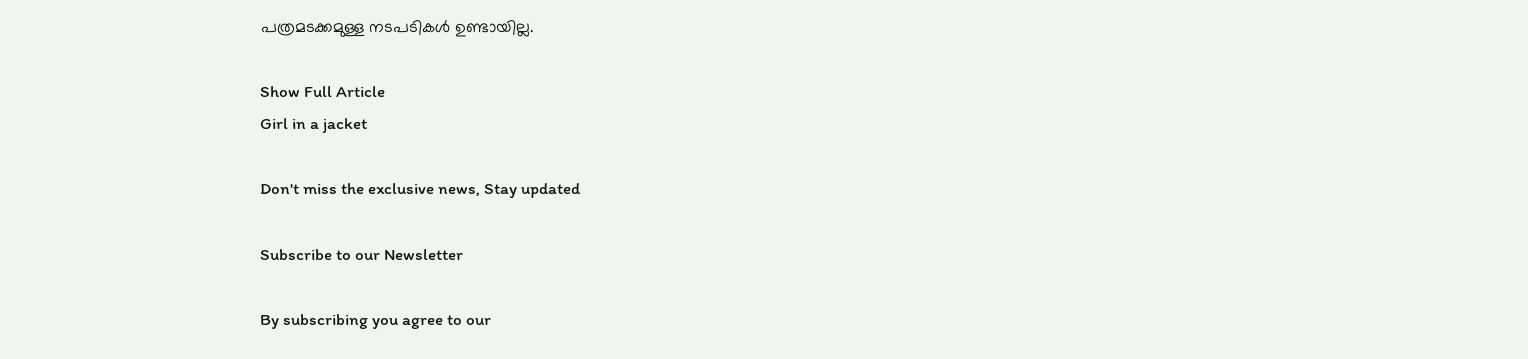പത്രമടക്കമുള്ള നടപടികൾ ഉണ്ടായില്ല.

Show Full Article
Girl in a jacket

Don't miss the exclusive news, Stay updated

Subscribe to our Newsletter

By subscribing you agree to our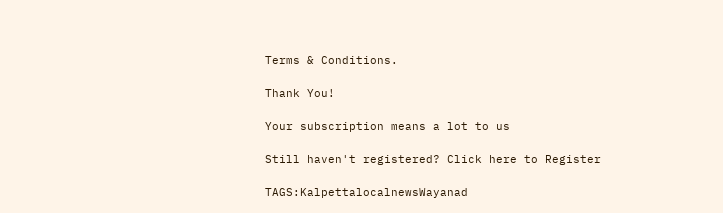Terms & Conditions.

Thank You!

Your subscription means a lot to us

Still haven't registered? Click here to Register

TAGS:KalpettalocalnewsWayanad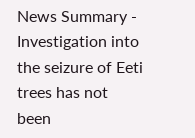News Summary - Investigation into the seizure of Eeti trees has not been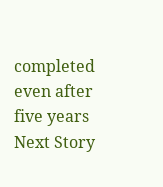completed even after five years
Next Story